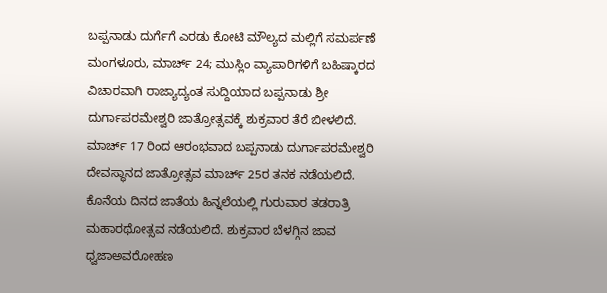ಬಪ್ಪನಾಡು ದುರ್ಗೆಗೆ ಎರಡು ಕೋಟಿ ಮೌಲ್ಯದ ಮಲ್ಲಿಗೆ ಸಮರ್ಪಣೆ
ಮಂಗಳೂರು, ಮಾರ್ಚ್ 24; ಮುಸ್ಲಿಂ ವ್ಯಾಪಾರಿಗಳಿಗೆ ಬಹಿಷ್ಕಾರದ ವಿಚಾರವಾಗಿ ರಾಜ್ಯಾದ್ಯಂತ ಸುದ್ದಿಯಾದ ಬಪ್ಪನಾಡು ಶ್ರೀ ದುರ್ಗಾಪರಮೇಶ್ವರಿ ಜಾತ್ರೋತ್ಸವಕ್ಕೆ ಶುಕ್ರವಾರ ತೆರೆ ಬೀಳಲಿದೆ. ಮಾರ್ಚ್ 17 ರಿಂದ ಆರಂಭವಾದ ಬಪ್ಪನಾಡು ದುರ್ಗಾಪರಮೇಶ್ವರಿ ದೇವಸ್ಥಾನದ ಜಾತ್ರೋತ್ಸವ ಮಾರ್ಚ್ 25ರ ತನಕ ನಡೆಯಲಿದೆ.
ಕೊನೆಯ ದಿನದ ಜಾತೆಯ ಹಿನ್ನಲೆಯಲ್ಲಿ ಗುರುವಾರ ತಡರಾತ್ರಿ ಮಹಾರಥೋತ್ಸವ ನಡೆಯಲಿದೆ. ಶುಕ್ರವಾರ ಬೆಳಗ್ಗಿನ ಜಾವ ಧ್ವಜಾಅವರೋಹಣ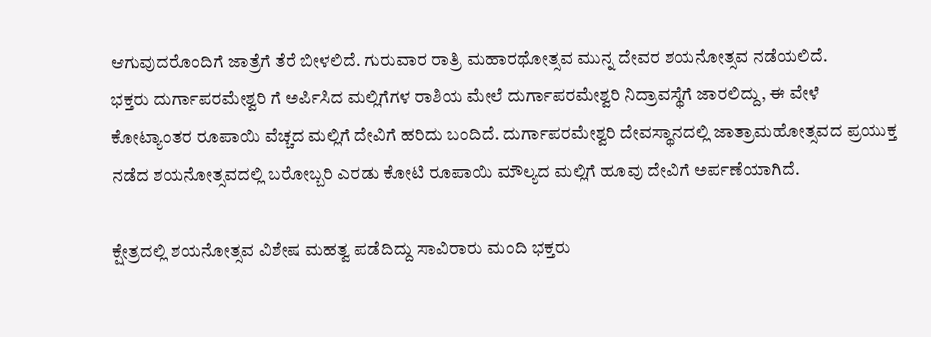ಆಗುವುದರೊಂದಿಗೆ ಜಾತ್ರೆಗೆ ತೆರೆ ಬೀಳಲಿದೆ. ಗುರುವಾರ ರಾತ್ರಿ ಮಹಾರಥೋತ್ಸವ ಮುನ್ನ ದೇವರ ಶಯನೋತ್ಸವ ನಡೆಯಲಿದೆ.
ಭಕ್ತರು ದುರ್ಗಾಪರಮೇಶ್ವರಿ ಗೆ ಅರ್ಪಿಸಿದ ಮಲ್ಲಿಗೆಗಳ ರಾಶಿಯ ಮೇಲೆ ದುರ್ಗಾಪರಮೇಶ್ವರಿ ನಿದ್ರಾವಸ್ಥೆಗೆ ಜಾರಲಿದ್ದು, ಈ ವೇಳೆ ಕೋಟ್ಯಾಂತರ ರೂಪಾಯಿ ವೆಚ್ಚದ ಮಲ್ಲಿಗೆ ದೇವಿಗೆ ಹರಿದು ಬಂದಿದೆ. ದುರ್ಗಾಪರಮೇಶ್ವರಿ ದೇವಸ್ಥಾನದಲ್ಲಿ ಜಾತ್ರಾಮಹೋತ್ಸವದ ಪ್ರಯುಕ್ತ ನಡೆದ ಶಯನೋತ್ಸವದಲ್ಲಿ ಬರೋಬ್ಬರಿ ಎರಡು ಕೋಟಿ ರೂಪಾಯಿ ಮೌಲ್ಯದ ಮಲ್ಲಿಗೆ ಹೂವು ದೇವಿಗೆ ಅರ್ಪಣೆಯಾಗಿದೆ.

ಕ್ಷೇತ್ರದಲ್ಲಿ ಶಯನೋತ್ಸವ ವಿಶೇಷ ಮಹತ್ವ ಪಡೆದಿದ್ದು ಸಾವಿರಾರು ಮಂದಿ ಭಕ್ತರು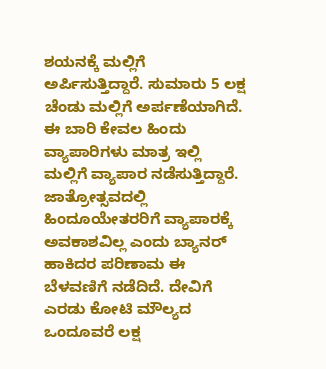ಶಯನಕ್ಕೆ ಮಲ್ಲಿಗೆ ಅರ್ಪಿಸುತ್ತಿದ್ದಾರೆ. ಸುಮಾರು 5 ಲಕ್ಷ ಚೆಂಡು ಮಲ್ಲಿಗೆ ಅರ್ಪಣೆಯಾಗಿದೆ. ಈ ಬಾರಿ ಕೇವಲ ಹಿಂದು ವ್ಯಾಪಾರಿಗಳು ಮಾತ್ರ ಇಲ್ಲಿ ಮಲ್ಲಿಗೆ ವ್ಯಾಪಾರ ನಡೆಸುತ್ತಿದ್ದಾರೆ.
ಜಾತ್ರೋತ್ಸವದಲ್ಲಿ ಹಿಂದೂಯೇತರರಿಗೆ ವ್ಯಾಪಾರಕ್ಕೆ ಅವಕಾಶವಿಲ್ಲ ಎಂದು ಬ್ಯಾನರ್ ಹಾಕಿದರ ಪರಿಣಾಮ ಈ ಬೆಳವಣಿಗೆ ನಡೆದಿದೆ. ದೇವಿಗೆ ಎರಡು ಕೋಟಿ ಮೌಲ್ಯದ ಒಂದೂವರೆ ಲಕ್ಷ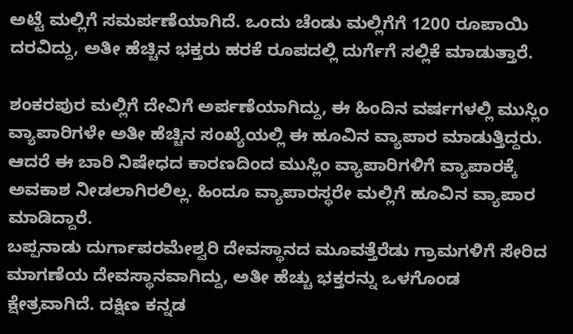ಅಟ್ಟೆ ಮಲ್ಲಿಗೆ ಸಮರ್ಪಣೆಯಾಗಿದೆ. ಒಂದು ಚೆಂಡು ಮಲ್ಲಿಗೆಗೆ 1200 ರೂಪಾಯಿ ದರವಿದ್ದು, ಅತೀ ಹೆಚ್ಚಿನ ಭಕ್ತರು ಹರಕೆ ರೂಪದಲ್ಲಿ ದುರ್ಗೆಗೆ ಸಲ್ಲಿಕೆ ಮಾಡುತ್ತಾರೆ.

ಶಂಕರಪುರ ಮಲ್ಲಿಗೆ ದೇವಿಗೆ ಅರ್ಪಣೆಯಾಗಿದ್ದು, ಈ ಹಿಂದಿನ ವರ್ಷಗಳಲ್ಲಿ ಮುಸ್ಲಿಂ ವ್ಯಾಪಾರಿಗಳೇ ಅತೀ ಹೆಚ್ಚಿನ ಸಂಖ್ಯೆಯಲ್ಲಿ ಈ ಹೂವಿನ ವ್ಯಾಪಾರ ಮಾಡುತ್ತಿದ್ದರು. ಆದರೆ ಈ ಬಾರಿ ನಿಷೇಧದ ಕಾರಣದಿಂದ ಮುಸ್ಲಿಂ ವ್ಯಾಪಾರಿಗಳಿಗೆ ವ್ಯಾಪಾರಕ್ಕೆ ಅವಕಾಶ ನೀಡಲಾಗಿರಲಿಲ್ಲ. ಹಿಂದೂ ವ್ಯಾಪಾರಸ್ಥರೇ ಮಲ್ಲಿಗೆ ಹೂವಿನ ವ್ಯಾಪಾರ ಮಾಡಿದ್ದಾರೆ.
ಬಪ್ಪನಾಡು ದುರ್ಗಾಪರಮೇಶ್ವರಿ ದೇವಸ್ಥಾನದ ಮೂವತ್ತೆರೆಡು ಗ್ರಾಮಗಳಿಗೆ ಸೇರಿದ ಮಾಗಣೆಯ ದೇವಸ್ಥಾನವಾಗಿದ್ದು, ಅತೀ ಹೆಚ್ಚು ಭಕ್ತರನ್ನು ಒಳಗೊಂಡ ಕ್ಷೇತ್ರವಾಗಿದೆ. ದಕ್ಷಿಣ ಕನ್ನಡ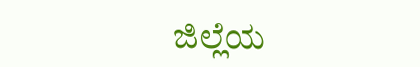ಜಿಲ್ಲೆಯ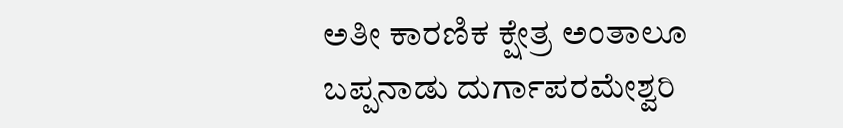ಅತೀ ಕಾರಣಿಕ ಕ್ಷೇತ್ರ ಅಂತಾಲೂ ಬಪ್ಪನಾಡು ದುರ್ಗಾಪರಮೇಶ್ವರಿ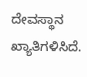ದೇವಸ್ಥಾನ ಖ್ಯಾತಿಗಳಿಸಿದೆ.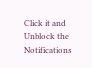Click it and Unblock the Notifications